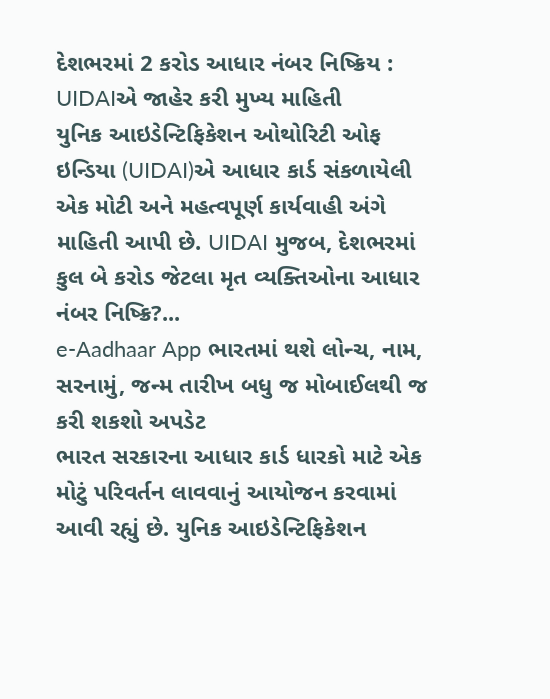દેશભરમાં 2 કરોડ આધાર નંબર નિષ્ક્રિય : UIDAIએ જાહેર કરી મુખ્ય માહિતી
યુનિક આઇડેન્ટિફિકેશન ઓથોરિટી ઓફ ઇન્ડિયા (UIDAI)એ આધાર કાર્ડ સંકળાયેલી એક મોટી અને મહત્વપૂર્ણ કાર્યવાહી અંગે માહિતી આપી છે. UIDAI મુજબ, દેશભરમાં કુલ બે કરોડ જેટલા મૃત વ્યક્તિઓના આધાર નંબર નિષ્ક્રિ?...
e-Aadhaar App ભારતમાં થશે લોન્ચ, નામ, સરનામું, જન્મ તારીખ બધુ જ મોબાઈલથી જ કરી શકશો અપડેટ
ભારત સરકારના આધાર કાર્ડ ધારકો માટે એક મોટું પરિવર્તન લાવવાનું આયોજન કરવામાં આવી રહ્યું છે. યુનિક આઇડેન્ટિફિકેશન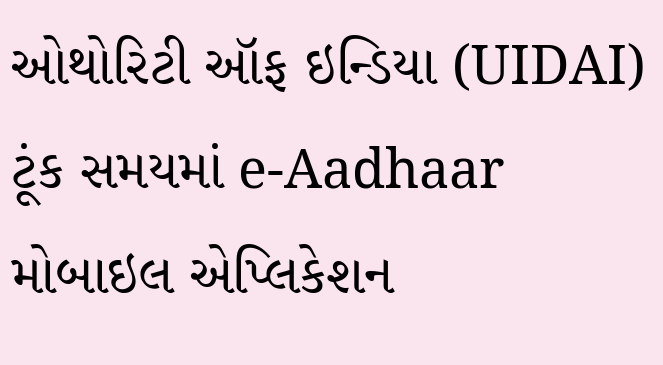ઓથોરિટી ઑફ ઇન્ડિયા (UIDAI) ટૂંક સમયમાં e-Aadhaar મોબાઇલ એપ્લિકેશન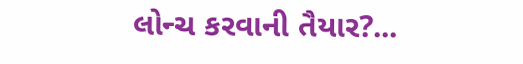લોન્ચ કરવાની તૈયાર?...